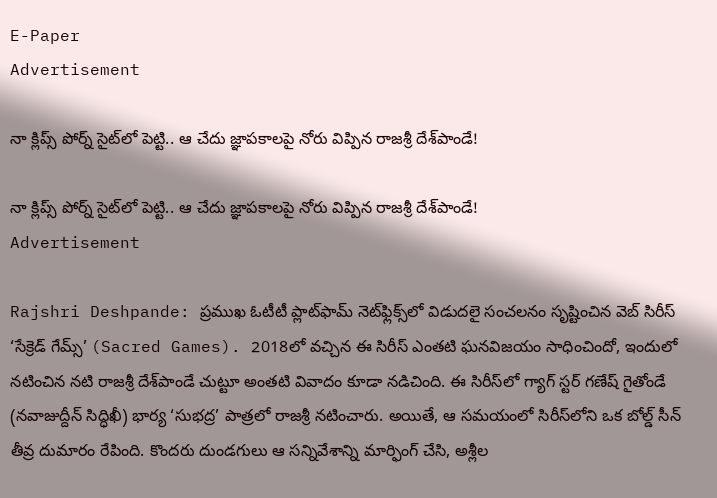E-Paper
Advertisement

నా క్లిప్స్ పోర్న్ సైట్‌లో పెట్టి.. ఆ చేదు జ్ఞాపకాలపై నోరు విప్పిన రాజశ్రీ దేశ్‌పాండే!

నా క్లిప్స్ పోర్న్ సైట్‌లో పెట్టి.. ఆ చేదు జ్ఞాపకాలపై నోరు విప్పిన రాజశ్రీ దేశ్‌పాండే!
Advertisement

Rajshri Deshpande: ప్రముఖ ఓటీటీ ప్లాట్‌ఫామ్ నెట్‌ఫ్లిక్స్‌లో విడుదలై సంచలనం సృష్టించిన వెబ్ సిరీస్ ‘సేక్రెడ్ గేమ్స్’ (Sacred Games). 2018లో వచ్చిన ఈ సిరీస్ ఎంతటి ఘనవిజయం సాధించిందో, ఇందులో నటించిన నటి రాజశ్రీ దేశ్‌పాండే చుట్టూ అంతటి వివాదం కూడా నడిచింది. ఈ సిరీస్‌లో గ్యాగ్ ‌స్టర్ గణేష్ గైతోండే (నవాజుద్దీన్ సిద్ధిఖీ) భార్య ‘సుభద్ర’ పాత్రలో రాజశ్రీ నటించారు. అయితే, ఆ సమయంలో సిరీస్‌లోని ఒక బోల్డ్ సీన్ తీవ్ర దుమారం రేపింది. కొందరు దుండగులు ఆ సన్నివేశాన్ని మార్ఫింగ్ చేసి, అశ్లీల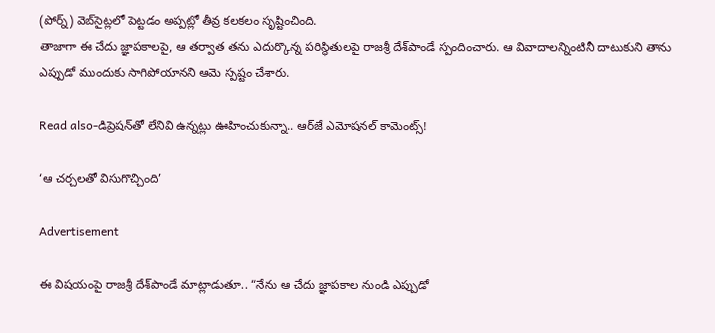(పోర్న్) వెబ్‌సైట్లలో పెట్టడం అప్పట్లో తీవ్ర కలకలం సృష్టించింది.
తాజాగా ఈ చేదు జ్ఞాపకాలపై, ఆ తర్వాత తను ఎదుర్కొన్న పరిస్థితులపై రాజశ్రీ దేశ్‌పాండే స్పందించారు. ఆ వివాదాలన్నింటినీ దాటుకుని తాను ఎప్పుడో ముందుకు సాగిపోయానని ఆమె స్పష్టం చేశారు.

Read also-డిప్రెషన్‌తో లేనివి ఉన్నట్లు ఊహించుకున్నా.. ఆర్‌జే ఎమోషనల్ కామెంట్స్!

‘ఆ చర్చలతో విసుగొచ్చింది’

Advertisement

ఈ విషయంపై రాజశ్రీ దేశ్‌పాండే మాట్లాడుతూ.. “నేను ఆ చేదు జ్ఞాపకాల నుండి ఎప్పుడో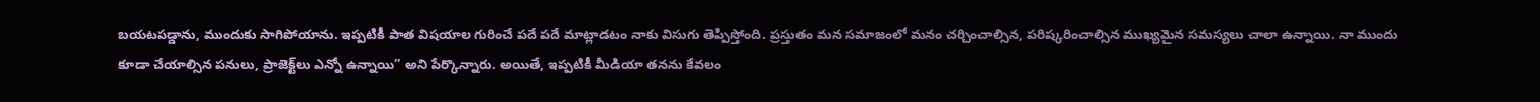బయటపడ్డాను, ముందుకు సాగిపోయాను. ఇప్పటికీ పాత విషయాల గురించే పదే పదే మాట్లాడటం నాకు విసుగు తెప్పిస్తోంది. ప్రస్తుతం మన సమాజంలో మనం చర్చించాల్సిన, పరిష్కరించాల్సిన ముఖ్యమైన సమస్యలు చాలా ఉన్నాయి. నా ముందు కూడా చేయాల్సిన పనులు, ప్రాజెక్ట్‌లు ఎన్నో ఉన్నాయి” అని పేర్కొన్నారు. అయితే, ఇప్పటికీ మీడియా తనను కేవలం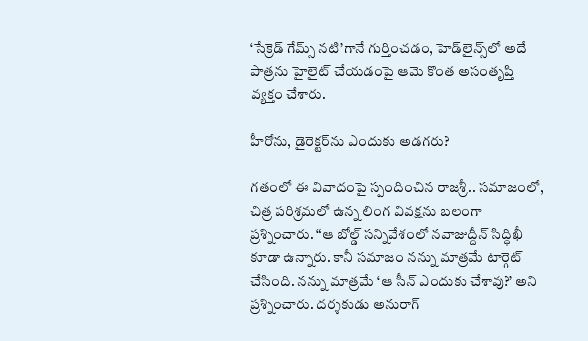‘సేక్రెడ్ గేమ్స్ నటి’గానే గుర్తించడం, హెడ్‌లైన్స్‌లో అదే పాత్రను హైలైట్ చేయడంపై ఆమె కొంత అసంతృప్తి వ్యక్తం చేశారు.

హీరోను, డైరెక్టర్‌ను ఎందుకు అడగరు?

గతంలో ఈ వివాదంపై స్పందించిన రాజశ్రీ.. సమాజంలో, చిత్ర పరిశ్రమలో ఉన్న లింగ వివక్షను బలంగా ప్రశ్నించారు. “ఆ బోల్డ్ సన్నివేశంలో నవాజుద్దీన్ సిద్ధిఖీ కూడా ఉన్నారు. కానీ సమాజం నన్ను మాత్రమే టార్గెట్ చేసింది. నన్ను మాత్రమే ‘ఆ సీన్ ఎందుకు చేశావు?’ అని ప్రశ్నించారు. దర్శకుడు అనురాగ్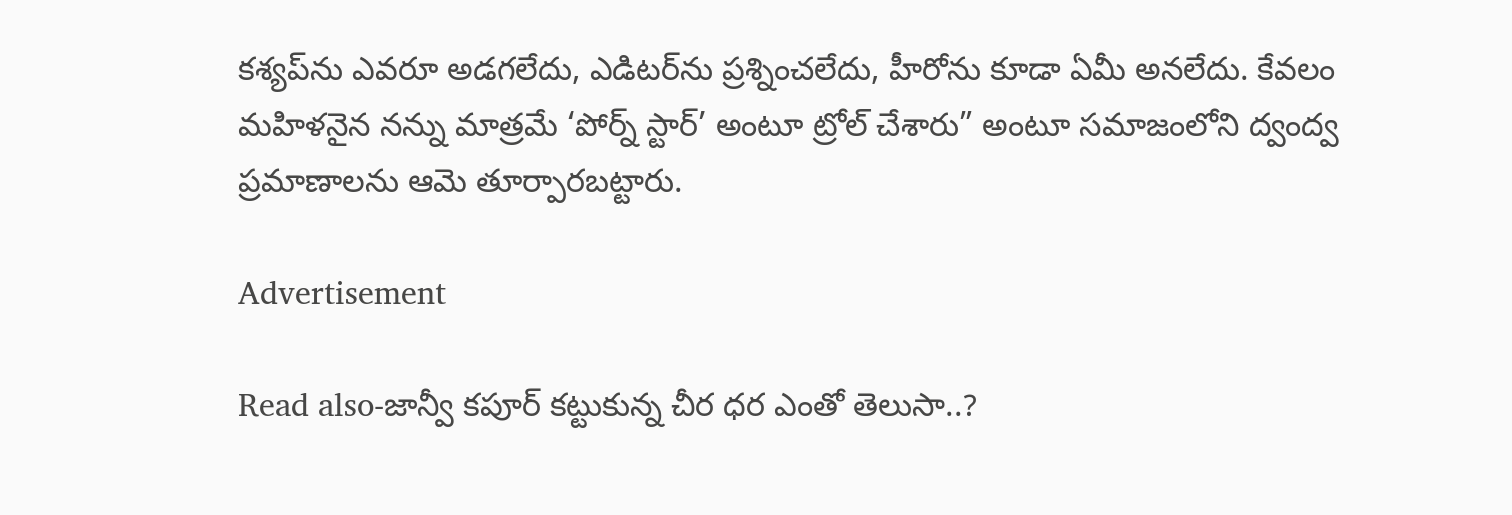కశ్యప్‌ను ఎవరూ అడగలేదు, ఎడిటర్‌ను ప్రశ్నించలేదు, హీరోను కూడా ఏమీ అనలేదు. కేవలం మహిళనైన నన్ను మాత్రమే ‘పోర్న్ స్టార్’ అంటూ ట్రోల్ చేశారు” అంటూ సమాజంలోని ద్వంద్వ ప్రమాణాలను ఆమె తూర్పారబట్టారు.

Advertisement

Read also-జాన్వీ కపూర్ కట్టుకున్న చీర ధర ఎంతో తెలుసా..?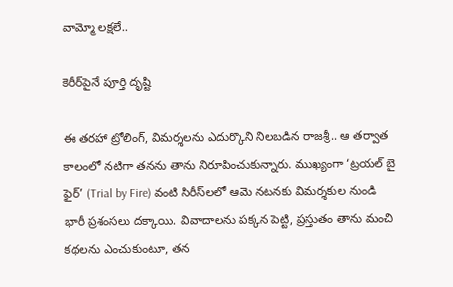వామ్మో లక్షలే..

కెరీర్‌పైనే పూర్తి దృష్టి

ఈ తరహా ట్రోలింగ్, విమర్శలను ఎదుర్కొని నిలబడిన రాజశ్రీ.. ఆ తర్వాత కాలంలో నటిగా తనను తాను నిరూపించుకున్నారు. ముఖ్యంగా ‘ట్రయల్ బై ఫైర్’ (Trial by Fire) వంటి సిరీస్‌లలో ఆమె నటనకు విమర్శకుల నుండి భారీ ప్రశంసలు దక్కాయి. వివాదాలను పక్కన పెట్టి, ప్రస్తుతం తాను మంచి కథలను ఎంచుకుంటూ, తన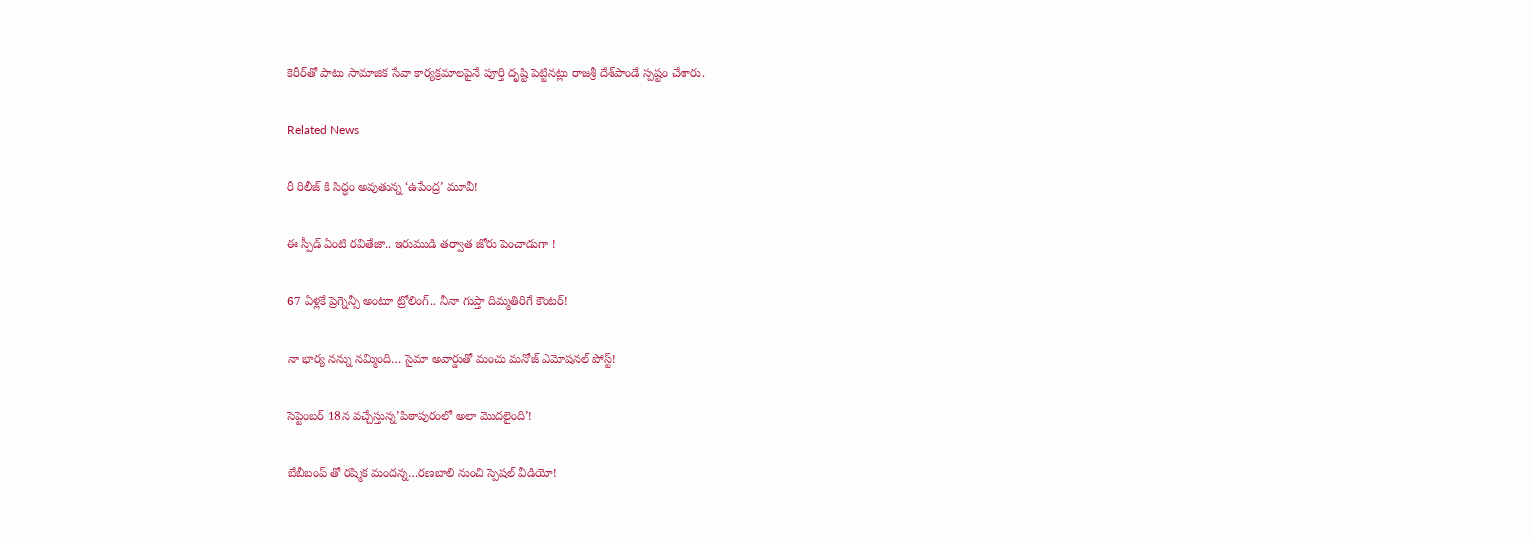కెరీర్‌తో పాటు సామాజిక సేవా కార్యక్రమాలపైనే పూర్తి దృష్టి పెట్టినట్లు రాజశ్రీ దేశ్‌పాండే స్పష్టం చేశారు.

Related News

రీ రిలీజ్ కి సిద్ధం అవుతున్న ‘ఉపేంద్ర’ మూవీ!

ఈ స్పీడ్ ఏంటి రవితేజా.. ఇరుముడి తర్వాత జోరు పెంచాడుగా !

67 ఏళ్లకే ప్రెగ్నెన్సీ అంటూ ట్రోలింగ్.. నీనా గుప్తా దిమ్మతిరిగే కౌంటర్!

నా భార్య నన్ను నమ్మింది… సైమా అవార్డుతో మంచు మనోజ్ ఎమోషనల్ పోస్ట్!

సెప్టెంబర్ 18న వచ్చేస్తున్న’పిఠాపురంలో అలా మొదలైంది’!

బేబీబంప్ తో రష్మిక మందన్న…రణబాలి నుంచి స్పెషల్ వీడియో!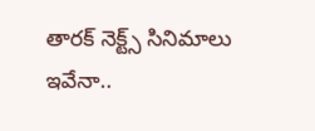తారక్ నెక్ట్స్ సినిమాలు ఇవేనా..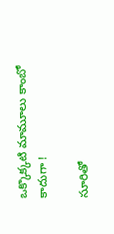ఒక్కొక్కటి మామూలు కాంబో కాదుగా !

సూరితో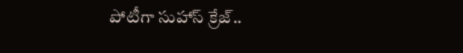పోటీగా సుహాస్ క్రేజ్..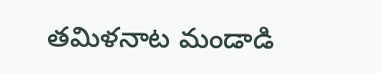తమిళనాట మండాడి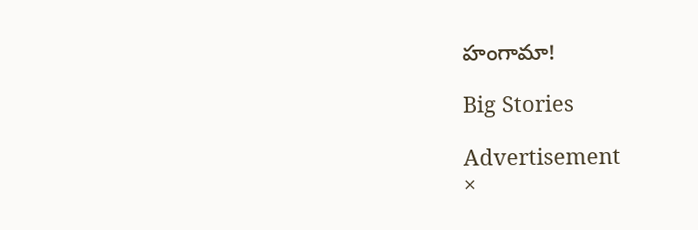హంగామా!

Big Stories

Advertisement
×